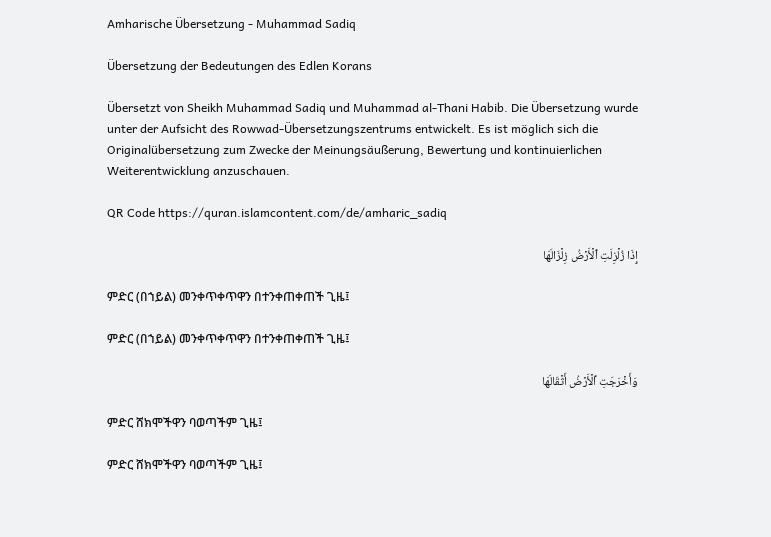Amharische Übersetzung - Muhammad Sadiq

Übersetzung der Bedeutungen des Edlen Korans

Übersetzt von Sheikh Muhammad Sadiq und Muhammad al-Thani Habib. Die Übersetzung wurde unter der Aufsicht des Rowwad-Übersetzungszentrums entwickelt. Es ist möglich sich die Originalübersetzung zum Zwecke der Meinungsäußerung, Bewertung und kontinuierlichen Weiterentwicklung anzuschauen.

QR Code https://quran.islamcontent.com/de/amharic_sadiq

إِذَا زُلۡزِلَتِ ٱلۡأَرۡضُ زِلۡزَالَهَا

ምድር (በኀይል) መንቀጥቀጥዋን በተንቀጠቀጠች ጊዜ፤

ምድር (በኀይል) መንቀጥቀጥዋን በተንቀጠቀጠች ጊዜ፤

وَأَخۡرَجَتِ ٱلۡأَرۡضُ أَثۡقَالَهَا

ምድር ሸክሞችዋን ባወጣችም ጊዜ፤

ምድር ሸክሞችዋን ባወጣችም ጊዜ፤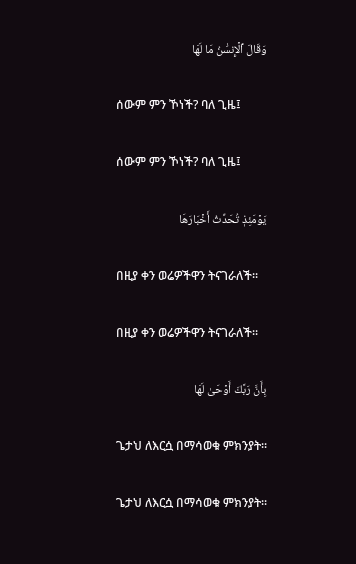وَقَالَ ٱلۡإِنسَٰنُ مَا لَهَا

ሰውም ምን ኾነች? ባለ ጊዜ፤

ሰውም ምን ኾነች? ባለ ጊዜ፤

يَوۡمَئِذٖ تُحَدِّثُ أَخۡبَارَهَا

በዚያ ቀን ወሬዎችዋን ትናገራለች፡፡

በዚያ ቀን ወሬዎችዋን ትናገራለች፡፡

بِأَنَّ رَبَّكَ أَوۡحَىٰ لَهَا

ጌታህ ለእርሷ በማሳወቁ ምክንያት፡፡

ጌታህ ለእርሷ በማሳወቁ ምክንያት፡፡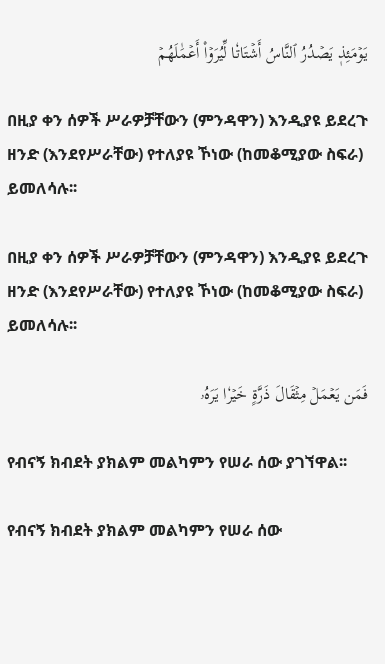يَوۡمَئِذٖ يَصۡدُرُ ٱلنَّاسُ أَشۡتَاتٗا لِّيُرَوۡاْ أَعۡمَٰلَهُمۡ

በዚያ ቀን ሰዎች ሥራዎቻቸውን (ምንዳዋን) እንዲያዩ ይደረጉ ዘንድ (እንደየሥራቸው) የተለያዩ ኾነው (ከመቆሚያው ስፍራ) ይመለሳሉ፡፡

በዚያ ቀን ሰዎች ሥራዎቻቸውን (ምንዳዋን) እንዲያዩ ይደረጉ ዘንድ (እንደየሥራቸው) የተለያዩ ኾነው (ከመቆሚያው ስፍራ) ይመለሳሉ፡፡

فَمَن يَعۡمَلۡ مِثۡقَالَ ذَرَّةٍ خَيۡرٗا يَرَهُۥ

የብናኝ ክብደት ያክልም መልካምን የሠራ ሰው ያገኘዋል፡፡

የብናኝ ክብደት ያክልም መልካምን የሠራ ሰው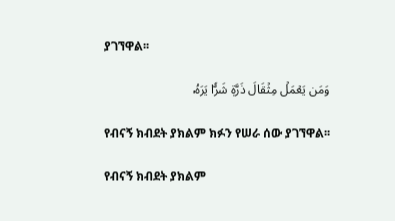ያገኘዋል፡፡

وَمَن يَعۡمَلۡ مِثۡقَالَ ذَرَّةٖ شَرّٗا يَرَهُۥ

የብናኝ ክብደት ያክልም ክፉን የሠራ ሰው ያገኘዋል፡፡

የብናኝ ክብደት ያክልም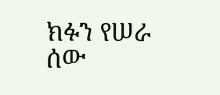ክፉን የሠራ ሰው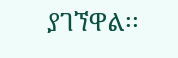ያገኘዋል፡፡